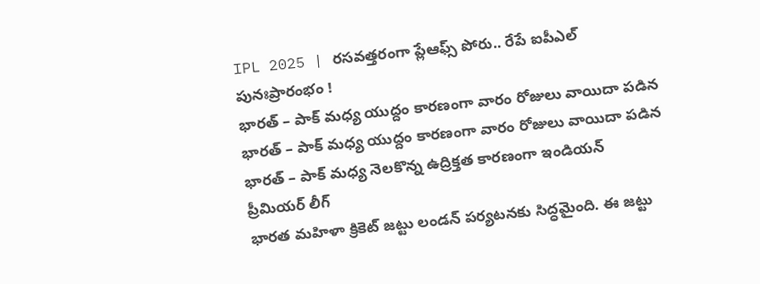IPL 2025 | రసవత్తరంగా ప్లేఆఫ్స్ పోరు.. రేపే ఐపీఎల్ పునఃప్రారంభం !
భారత్ – పాక్ మధ్య యుద్దం కారణంగా వారం రోజులు వాయిదా పడిన
భారత్ – పాక్ మధ్య యుద్దం కారణంగా వారం రోజులు వాయిదా పడిన
భారత్ – పాక్ మధ్య నెలకొన్న ఉద్రిక్తత కారణంగా ఇండియన్ ప్రీమియర్ లీగ్
భారత మహిళా క్రికెట్ జట్టు లండన్ పర్యటనకు సిద్ధమైంది. ఈ జట్టు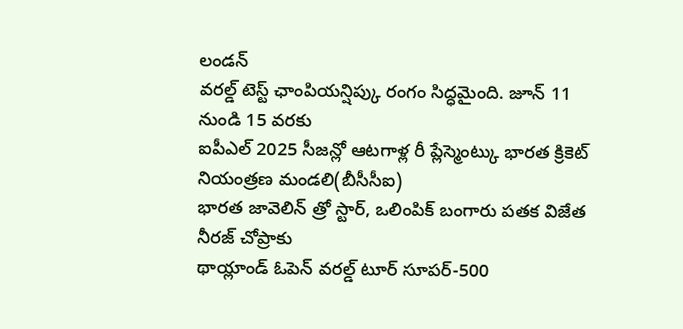లండన్
వరల్డ్ టెస్ట్ ఛాంపియన్షిప్కు రంగం సిద్ధమైంది. జూన్ 11 నుండి 15 వరకు
ఐపీఎల్ 2025 సీజన్లో ఆటగాళ్ల రీ ప్లేస్మెంట్కు భారత క్రికెట్ నియంత్రణ మండలి(బీసీసీఐ)
భారత జావెలిన్ త్రో స్టార్, ఒలింపిక్ బంగారు పతక విజేత నీరజ్ చోప్రాకు
థాయ్లాండ్ ఓపెన్ వరల్డ్ టూర్ సూపర్-500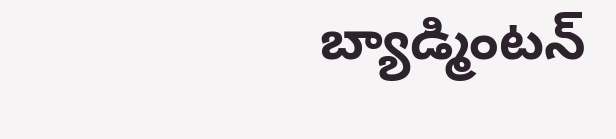బ్యాడ్మింటన్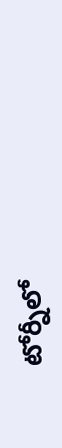టోర్నీలో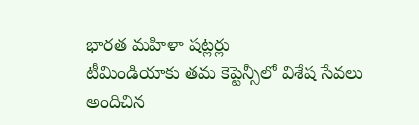భారత మహిళా షట్లర్లు
టీమిండియాకు తమ కెప్టెన్సీలో విశేష సేవలు అందిచిన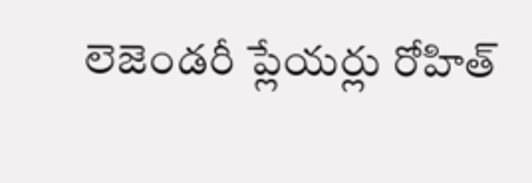లెజెండరీ ప్లేయర్లు రోహిత్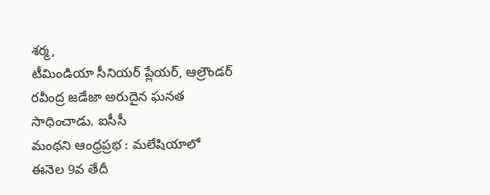శర్మ,
టీమిండియా సీనియర్ ప్లేయర్, ఆల్రౌండర్ రవీంద్ర జడేజా అరుదైన ఘనత సాధించాడు. ఐసీసీ
మంథని ఆంధ్రప్రభ : మలేషియాలో ఈనెల 9వ తేదీ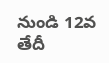నుండి 12వ తేదీ